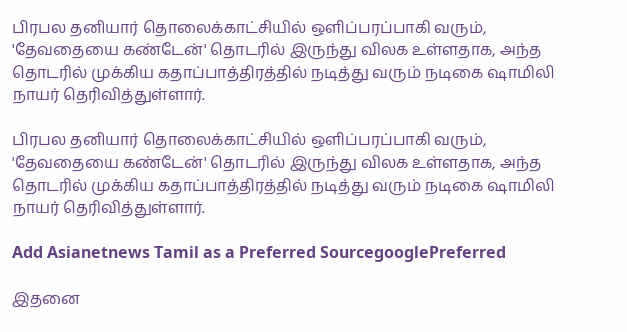பிரபல தனியார் தொலைக்காட்சியில் ஒளிப்பரப்பாகி வரும், 'தேவதையை கண்டேன்' தொடரில் இருந்து விலக உள்ளதாக, அந்த தொடரில் முக்கிய கதாப்பாத்திரத்தில் நடித்து வரும் நடிகை ஷாமிலி நாயர் தெரிவித்துள்ளார்.

பிரபல தனியார் தொலைக்காட்சியில் ஒளிப்பரப்பாகி வரும், 'தேவதையை கண்டேன்' தொடரில் இருந்து விலக உள்ளதாக, அந்த தொடரில் முக்கிய கதாப்பாத்திரத்தில் நடித்து வரும் நடிகை ஷாமிலி நாயர் தெரிவித்துள்ளார்.

Add Asianetnews Tamil as a Preferred SourcegooglePreferred

இதனை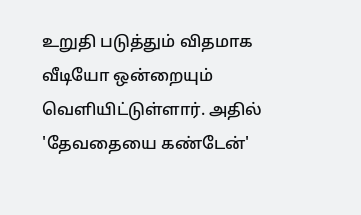உறுதி படுத்தும் விதமாக வீடியோ ஒன்றையும் வெளியிட்டுள்ளார். அதில் 'தேவதையை கண்டேன்'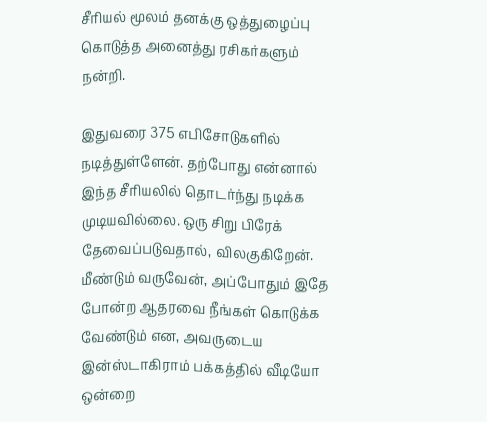சீரியல் மூலம் தனக்கு ஒத்துழைப்பு கொடுத்த அனைத்து ரசிகர்களும் நன்றி.

இதுவரை 375 எபிசோடுகளில் நடித்துள்ளேன். தற்போது என்னால் இந்த சீரியலில் தொடர்ந்து நடிக்க முடியவில்லை. ஒரு சிறு பிரேக் தேவைப்படுவதால், விலகுகிறேன். மீண்டும் வருவேன், அப்போதும் இதே போன்ற ஆதரவை நீங்கள் கொடுக்க வேண்டும் என, அவருடைய இன்ஸ்டாகிராம் பக்கத்தில் வீடியோ ஒன்றை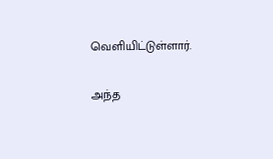வெளியிட்டுள்ளார்.

அந்த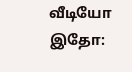வீடியோ இதோ: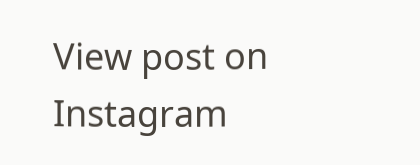View post on Instagram